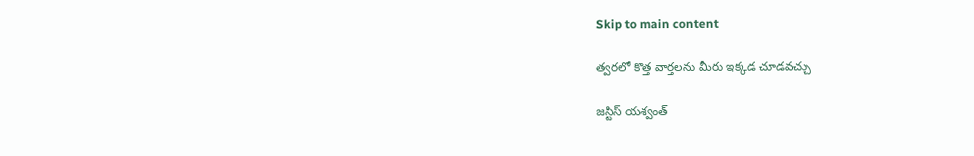Skip to main content

త్వరలో కొత్త వార్తలను మీరు ఇక్కడ చూడవచ్చు

జస్టిస్ యశ్వంత్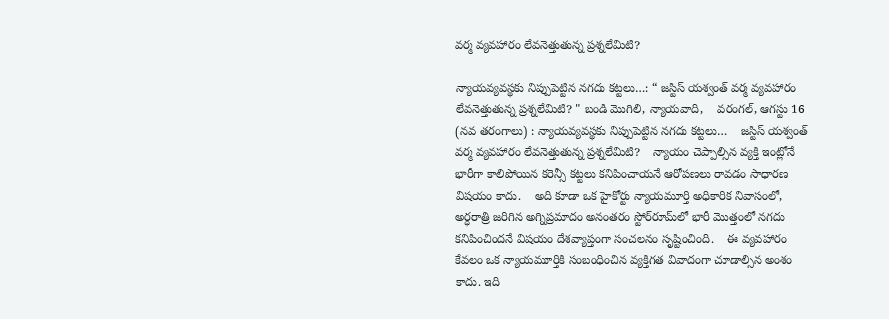వర్మ వ్యవహారం లేవనెత్తుతున్న ప్రశ్నలేమిటి?

న్యాయవ్యవస్థకు నిప్పుపెట్టిన నగదు కట్టలు…: “ జస్టిస్ యశ్వంత్ వర్మ వ్యవహారం లేవనెత్తుతున్న ప్రశ్నలేమిటి? " బండి మొగిలి, న్యాయవాది,    వరంగల్, ఆగస్టు 16 (నవ తరంగాలు) : న్యాయవ్యవస్థకు నిప్పుపెట్టిన నగదు కట్టలు…    జస్టిస్ యశ్వంత్ వర్మ వ్యవహారం లేవనెత్తుతున్న ప్రశ్నలేమిటి?    న్యాయం చెప్పాల్సిన వ్యక్తి ఇంట్లోనే భారీగా కాలిపోయిన కరెన్సీ కట్టలు కనిపించాయనే ఆరోపణలు రావడం సాధారణ విషయం కాదు.    అది కూడా ఒక హైకోర్టు న్యాయమూర్తి అధికారిక నివాసంలో, అర్ధరాత్రి జరిగిన అగ్నిప్రమాదం అనంతరం స్టోర్‌రూమ్‌లో భారీ మొత్తంలో నగదు కనిపించిందనే విషయం దేశవ్యాప్తంగా సంచలనం సృష్టించింది.    ఈ వ్యవహారం కేవలం ఒక న్యాయమూర్తికి సంబంధించిన వ్యక్తిగత వివాదంగా చూడాల్సిన అంశం కాదు. ఇది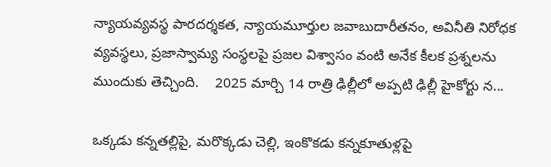న్యాయవ్యవస్థ పారదర్శకత, న్యాయమూర్తుల జవాబుదారీతనం, అవినీతి నిరోధక వ్యవస్థలు, ప్రజాస్వామ్య సంస్థలపై ప్రజల విశ్వాసం వంటి అనేక కీలక ప్రశ్నలను ముందుకు తెచ్చింది.    2025 మార్చి 14 రాత్రి ఢిల్లీలో అప్పటి ఢిల్లీ హైకోర్టు న...

ఒక్కడు కన్నతల్లిపై, మరొక్కడు చెల్లి, ఇంకొకడు కన్నకూతుళ్లపై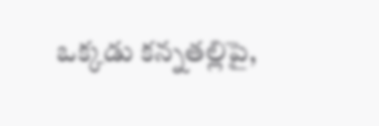ఒక్కడు కన్నతల్లిపై,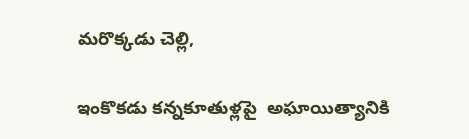మరొక్కడు చెల్లి,

ఇంకొకడు కన్నకూతుళ్లపై  అఘాయిత్యానికి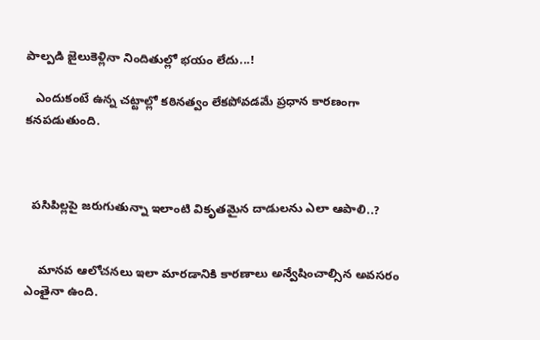పాల్పడి జైలుకెళ్లినా నిందితుల్లో భయం లేదు...!

   ఎందుకంటే ఉన్న చట్టాల్లో కఠినత్వం లేకపోవడమే ప్రధాన కారణంగా కనపడుతుంది.



  పసిపిల్లపై జరుగుతున్నా ఇలాంటి వికృతమైన దాడులను ఎలా ఆపాలి..?


    మానవ ఆలోచనలు ఇలా మారడానికి కారణాలు అన్వేషించాల్సిన అవసరం ఎంతైనా ఉంది.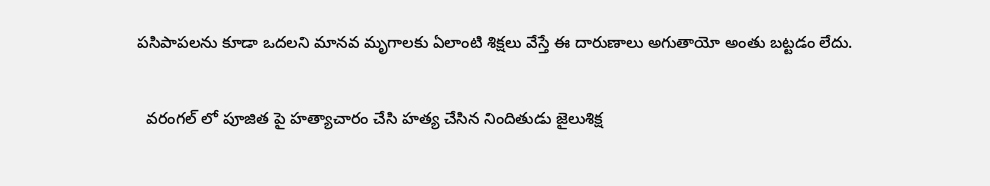పసిపాపలను కూడా ఒదలని మానవ మృగాలకు ఏలాంటి శిక్షలు వేస్తే ఈ దారుణాలు అగుతాయో అంతు బట్టడం లేదు.

  వరంగల్ లో పూజిత పై హత్యాచారం చేసి హత్య చేసిన నిందితుడు జైలుశిక్ష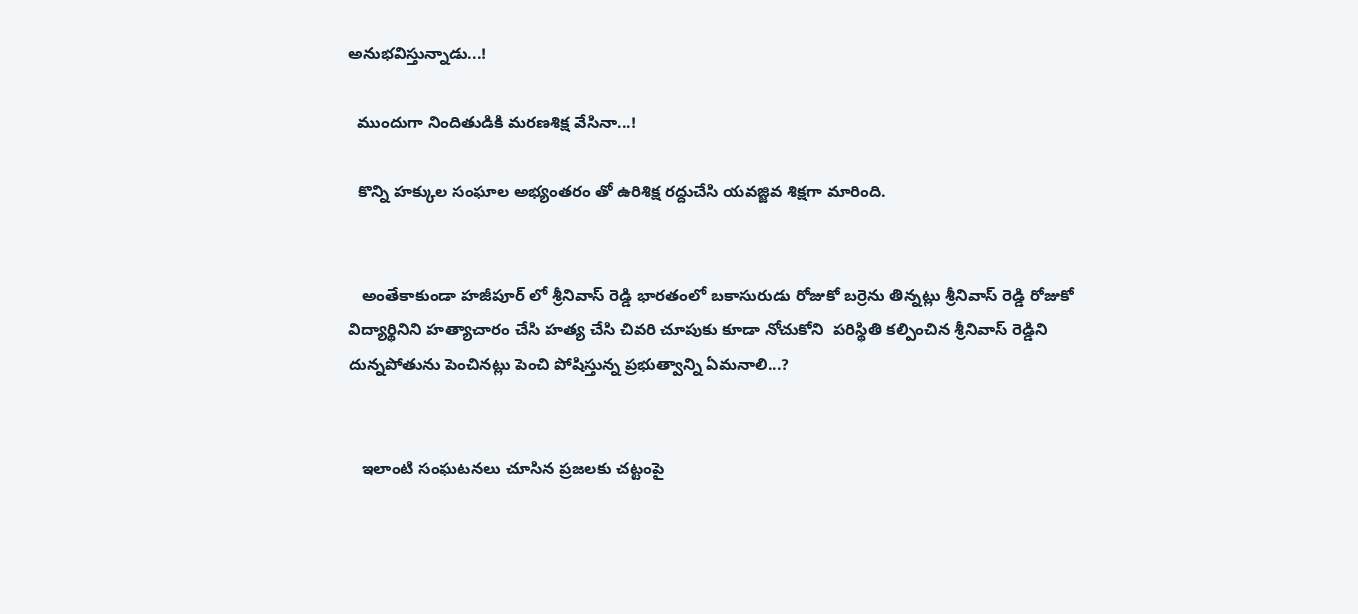అనుభవిస్తున్నాడు...!

  ముందుగా నిందితుడికి మరణశిక్ష వేసినా...!

  కొన్ని హక్కుల సంఘాల అభ్యంతరం తో ఉరిశిక్ష రద్దుచేసి యవజ్జివ శిక్షగా మారింది.


   అంతేకాకుండా హజీపూర్ లో శ్రీనివాస్ రెడ్డి భారతంలో బకాసురుడు రోజుకో బర్రెను తిన్నట్లు శ్రీనివాస్ రెడ్డి రోజుకో విద్యార్థినిని హత్యాచారం చేసి హత్య చేసి చివరి చూపుకు కూడా నోచుకోని  పరిస్థితి కల్పించిన శ్రీనివాస్ రెడ్డిని దున్నపోతును పెంచినట్లు పెంచి పోషిస్తున్న ప్రభుత్వాన్ని ఏమనాలి...?


   ఇలాంటి సంఘటనలు చూసిన ప్రజలకు చట్టంపై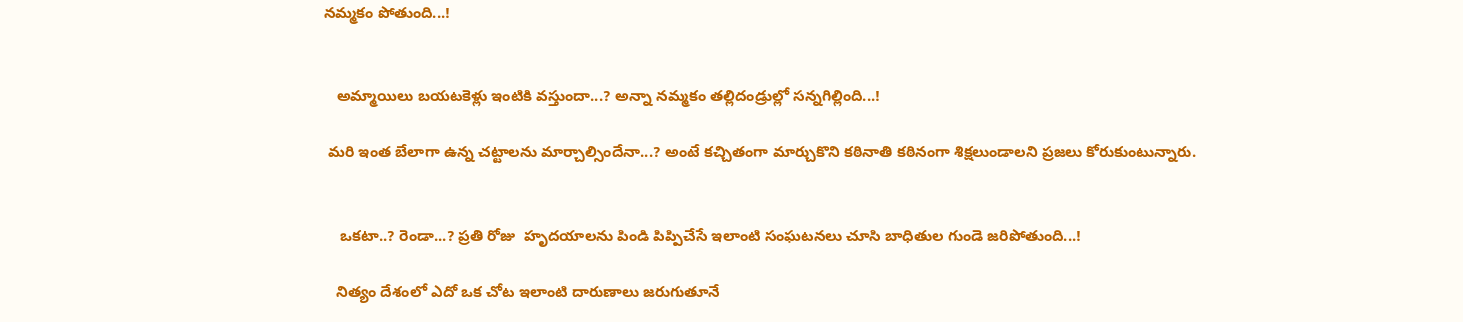నమ్మకం పోతుంది...!


   అమ్మాయిలు బయటకెళ్లు ఇంటికి వస్తుందా...? అన్నా నమ్మకం తల్లిదండ్రుల్లో సన్నగిల్లింది...!

 మరి ఇంత బేలాగా ఉన్న చట్టాలను మార్చాల్సిందేనా...? అంటే కచ్చితంగా మార్చుకొని కఠినాతి కఠినంగా శిక్షలుండాలని ప్రజలు కోరుకుంటున్నారు.


    ఒకటా..? రెండా...? ప్రతి రోజు  హృదయాలను పిండి పిప్పిచేసే ఇలాంటి సంఘటనలు చూసి బాధితుల గుండె జరిపోతుంది...!

   నిత్యం దేశంలో ఎదో ఒక చోట ఇలాంటి దారుణాలు జరుగుతూనే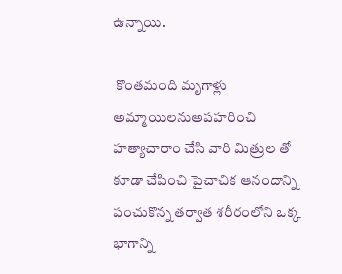ఉన్నాయి.

 కొంతమంది మృగాళ్లు అమ్మాయిలనుఅపహరించి హత్యాచారాం చేసి వారి మిత్రుల తో కూడా చేపించి పైచాచిక ఆనందాన్ని పంచుకొన్న తర్వాత శరీరంలోని ఒక్క భాగాన్ని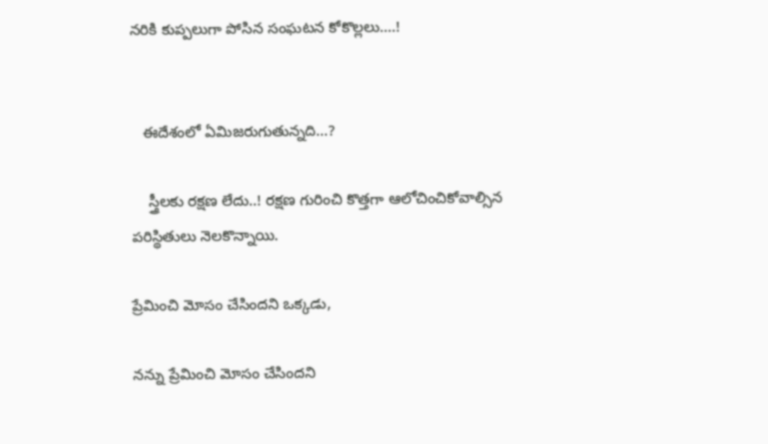నరికి కుప్పలుగా పోసిన సంఘటన కోకొల్లలు....!


   ఈదేశంలో ఏమిజరుగుతున్నది...?

    స్త్రీలకు రక్షణ లేదు..! రక్షణ గురించి కొత్తగా ఆలోచించికోవాల్సిన పరిస్థితులు నెలకొన్నాయి.

ప్రేమించి మోసం చేసిందని ఒక్కడు,

నన్ను ప్రేమించి మోసం చేసిందని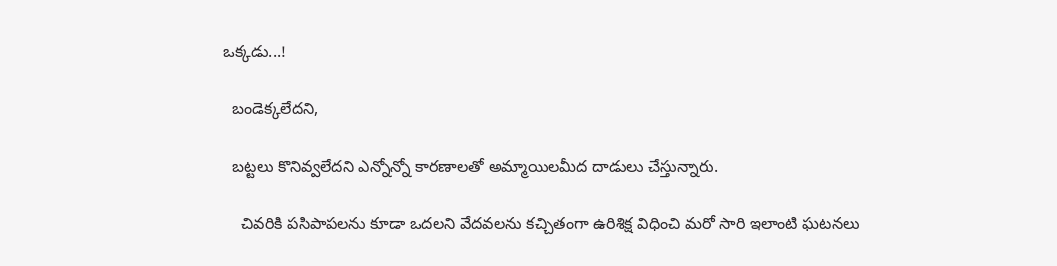ఒక్కడు...!

  బండెక్కలేదని,

  బట్టలు కొనివ్వలేదని ఎన్నోన్నో కారణాలతో అమ్మాయిలమీద దాడులు చేస్తున్నారు.

    చివరికి పసిపాపలను కూడా ఒదలని వేదవలను కచ్చితంగా ఉరిశిక్ష విధించి మరో సారి ఇలాంటి ఘటనలు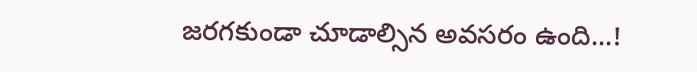జరగకుండా చూడాల్సిన అవసరం ఉంది...!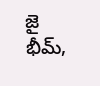జై భీమ్,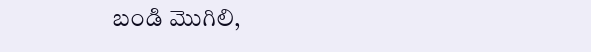బండి మొగిలి,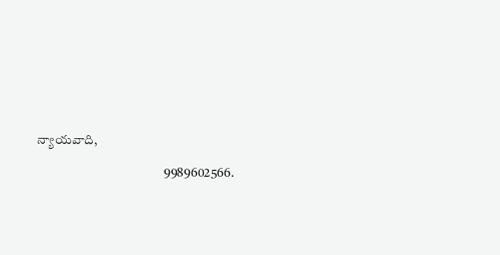న్యాయవాది,

                                                9989602566.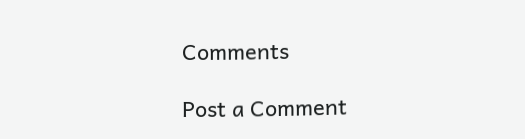Comments

Post a Comment